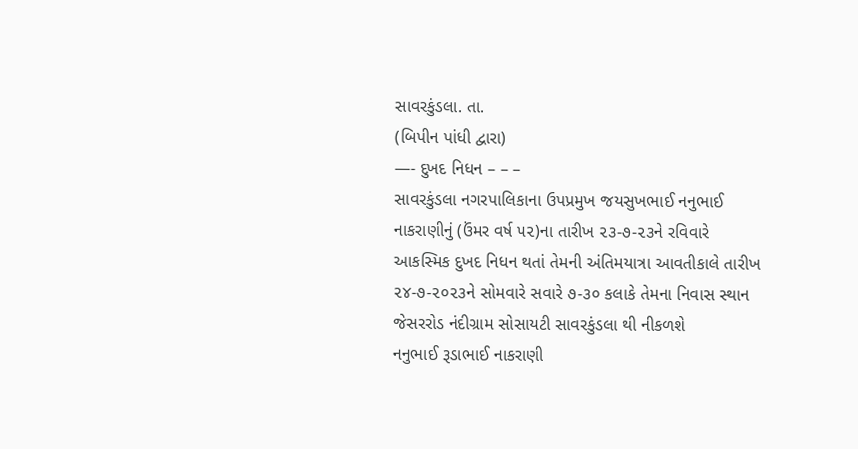સાવરકુંડલા. તા.
(બિપીન પાંધી દ્વારા)
—- દુખદ નિધન – – –
સાવરકુંડલા નગરપાલિકાના ઉપપ્રમુખ જયસુખભાઈ નનુભાઈ નાકરાણીનું (ઉંમર વર્ષ ૫૨)ના તારીખ ૨૩-૭-૨૩ને રવિવારે આકસ્મિક દુખદ નિધન થતાં તેમની અંતિમયાત્રા આવતીકાલે તારીખ ૨૪-૭-૨૦૨૩ને સોમવારે સવારે ૭-૩૦ કલાકે તેમના નિવાસ સ્થાન જેસરરોડ નંદીગ્રામ સોસાયટી સાવરકુંડલા થી નીકળશે
નનુભાઈ રૂડાભાઈ નાકરાણી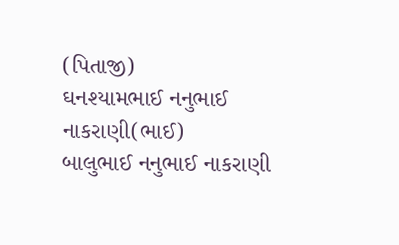(પિતાજી)
ઘનશ્યામભાઈ નનુભાઈ નાકરાણી(ભાઈ)
બાલુભાઈ નનુભાઈ નાકરાણી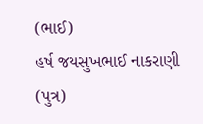(ભાઈ)
હર્ષ જયસુખભાઈ નાકરાણી (પુત્ર)